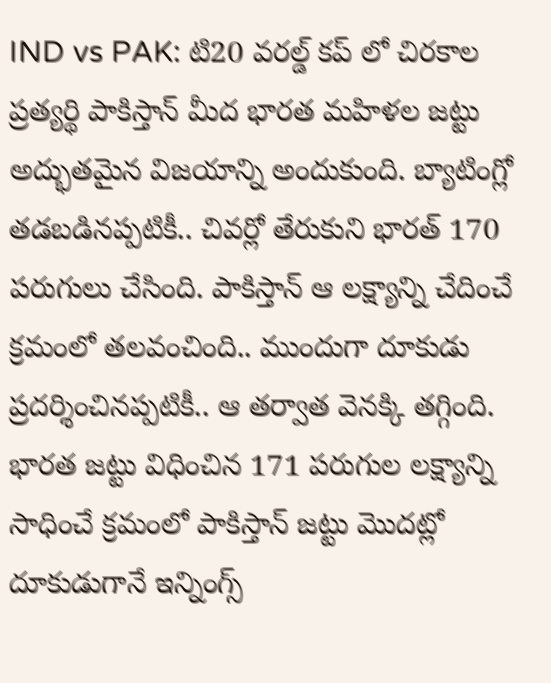IND vs PAK: టి20 వరల్డ్ కప్ లో చిరకాల ప్రత్యర్థి పాకిస్తాన్ మీద భారత మహిళల జట్టు అద్భుతమైన విజయాన్ని అందుకుంది. బ్యాటింగ్లో తడబడినప్పటికీ.. చివర్లో తేరుకుని భారత్ 170 పరుగులు చేసింది. పాకిస్తాన్ ఆ లక్ష్యాన్ని చేదించే క్రమంలో తలవంచింది.. ముందుగా దూకుడు ప్రదర్శించినప్పటికీ.. ఆ తర్వాత వెనక్కి తగ్గింది.
భారత జట్టు విధించిన 171 పరుగుల లక్ష్యాన్ని సాధించే క్రమంలో పాకిస్తాన్ జట్టు మొదట్లో దూకుడుగానే ఇన్నింగ్స్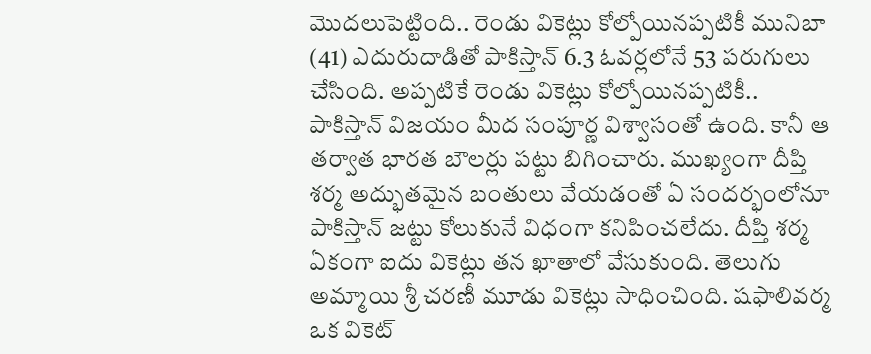మొదలుపెట్టింది.. రెండు వికెట్లు కోల్పోయినప్పటికీ మునిబా (41) ఎదురుదాడితో పాకిస్తాన్ 6.3 ఓవర్లలోనే 53 పరుగులు చేసింది. అప్పటికే రెండు వికెట్లు కోల్పోయినప్పటికీ.. పాకిస్తాన్ విజయం మీద సంపూర్ణ విశ్వాసంతో ఉంది. కానీ ఆ తర్వాత భారత బౌలర్లు పట్టు బిగించారు. ముఖ్యంగా దీప్తి శర్మ అద్భుతమైన బంతులు వేయడంతో ఏ సందర్భంలోనూ పాకిస్తాన్ జట్టు కోలుకునే విధంగా కనిపించలేదు. దీప్తి శర్మ ఏకంగా ఐదు వికెట్లు తన ఖాతాలో వేసుకుంది. తెలుగు అమ్మాయి శ్రీ చరణీ మూడు వికెట్లు సాధించింది. షఫాలివర్మ ఒక వికెట్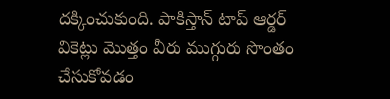దక్కించుకుంది. పాకిస్తాన్ టాప్ ఆర్డర్ వికెట్లు మొత్తం వీరు ముగ్గురు సొంతం చేసుకోవడం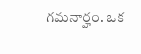గమనార్హం. ఒక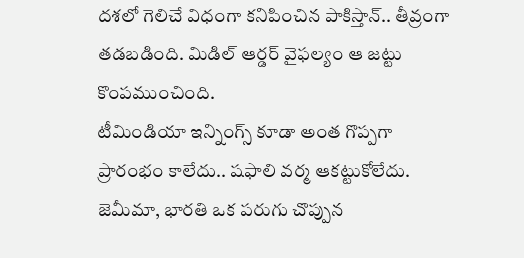దశలో గెలిచే విధంగా కనిపించిన పాకిస్తాన్.. తీవ్రంగా తడబడింది. మిడిల్ ఆర్డర్ వైఫల్యం ఆ జట్టు కొంపముంచింది.
టీమిండియా ఇన్నింగ్స్ కూడా అంత గొప్పగా ప్రారంభం కాలేదు.. షఫాలి వర్మ ఆకట్టుకోలేదు. జెమీమా, భారతి ఒక పరుగు చొప్పున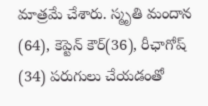మాత్రమే చేశారు. స్మృతి మందాన (64), కెప్టెన్ కౌర్(36), రీఛాగోష్ (34) పరుగులు చేయడంతో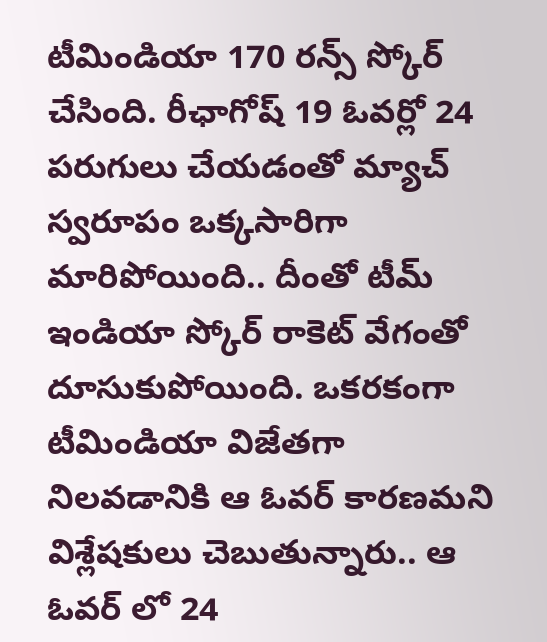టీమిండియా 170 రన్స్ స్కోర్ చేసింది. రీఛాగోష్ 19 ఓవర్లో 24 పరుగులు చేయడంతో మ్యాచ్ స్వరూపం ఒక్కసారిగా మారిపోయింది.. దీంతో టీమ్ ఇండియా స్కోర్ రాకెట్ వేగంతో దూసుకుపోయింది. ఒకరకంగా టీమిండియా విజేతగా నిలవడానికి ఆ ఓవర్ కారణమని విశ్లేషకులు చెబుతున్నారు.. ఆ ఓవర్ లో 24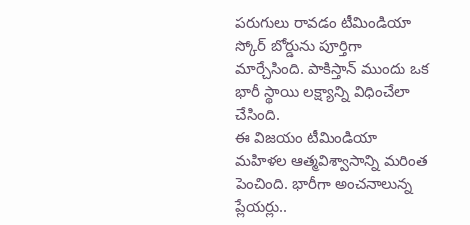పరుగులు రావడం టీమిండియా స్కోర్ బోర్డును పూర్తిగా మార్చేసింది. పాకిస్తాన్ ముందు ఒక భారీ స్థాయి లక్ష్యాన్ని విధించేలా చేసింది.
ఈ విజయం టీమిండియా మహిళల ఆత్మవిశ్వాసాన్ని మరింత పెంచింది. భారీగా అంచనాలున్న ప్లేయర్లు..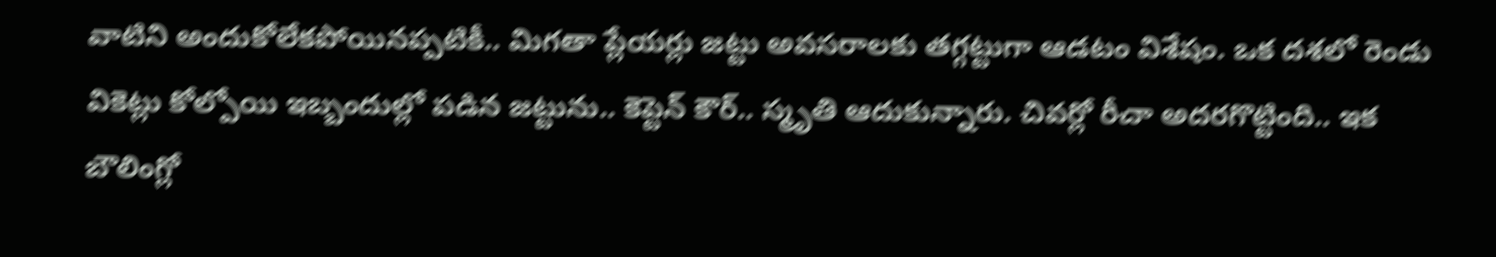వాటిని అందుకోలేకపోయినప్పటికీ.. మిగతా ప్లేయర్లు జట్టు అవసరాలకు తగ్గట్టుగా ఆడటం విశేషం. ఒక దశలో రెండు వికెట్లు కోల్పోయి ఇబ్బందుల్లో పడిన జట్టును.. కెప్టెన్ కౌర్.. స్మృతి ఆదుకున్నారు. చివర్లో రీచా అదరగొట్టింది.. ఇక బౌలింగ్లో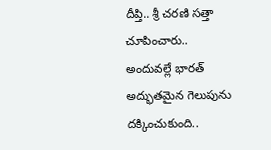దీప్తి.. శ్రీ చరణి సత్తా చూపించారు.. అందువల్లే భారత్ అద్భుతమైన గెలుపును దక్కించుకుంది..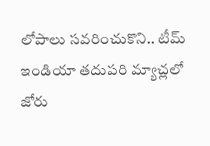లోపాలు సవరించుకొని.. టీమ్ ఇండియా తదుపరి మ్యాచ్లలో జోరు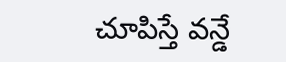చూపిస్తే వన్డే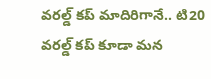వరల్డ్ కప్ మాదిరిగానే.. టి20 వరల్డ్ కప్ కూడా మన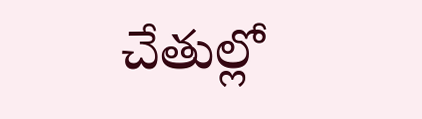చేతుల్లో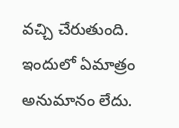వచ్చి చేరుతుంది. ఇందులో ఏమాత్రం అనుమానం లేదు.